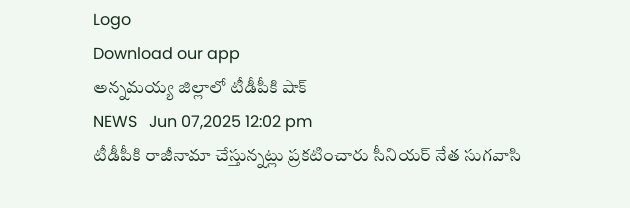Logo
Download our app
అన్నమయ్య జిల్లాలో టీడీపీకి షాక్
NEWS   Jun 07,2025 12:02 pm
టీడీపీకి రాజీనామా చేస్తున్న‌ట్లు ప్ర‌క‌టించారు సీనియ‌ర్ నేత సుగ‌వాసి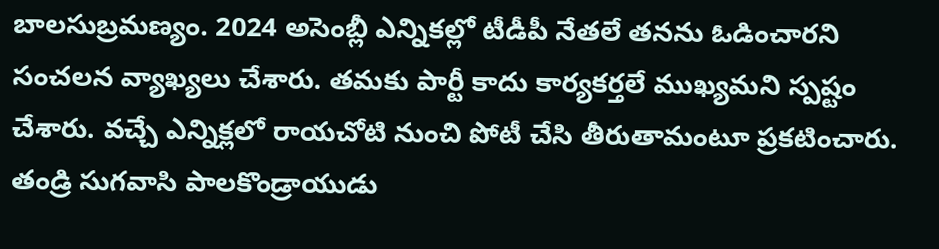బాల‌సుబ్ర‌మ‌ణ్యం. 2024 అసెంబ్లీ ఎన్నికల్లో టీడీపీ నేతలే తనను ఓడించారని సంచ‌ల‌న వ్యాఖ్య‌లు చేశారు. తమకు పార్టీ కాదు కార్యకర్తలే ముఖ్యమని స్ప‌ష్టం చేశారు. వచ్చే ఎన్నిక్లలో రాయచోటి నుంచి పోటీ చేసి తీరుతామంటూ ప్రక‌టించారు. తండ్రి సుగవాసి పాలకొండ్రాయుడు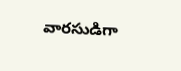వారసుడిగా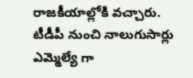రాజకీయాల్లోకి వచ్చారు. టీడీపీ నుంచి నాలుగుసార్లు ఎమ్మెల్యే గా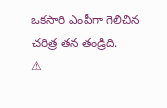ఒకసారి ఎంపీగా గెలిచిన చ‌రిత్ర త‌న తండ్రిది.
⚠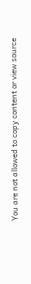You are not allowed to copy content or view source